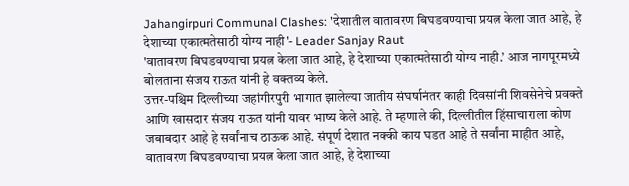Jahangirpuri Communal Clashes: 'देशातील वातावरण बिघडवण्याचा प्रयत्न केला जात आहे, हे देशाच्या एकात्मतेसाठी योग्य नाही'- Leader Sanjay Raut
'वातावरण बिघडवण्याचा प्रयत्न केला जात आहे, हे देशाच्या एकात्मतेसाठी योग्य नाही.’ आज नागपूरमध्ये बोलताना संजय राऊत यांनी हे वक्तव्य केले.
उत्तर-पश्चिम दिल्लीच्या जहांगीरपुरी भागात झालेल्या जातीय संघर्षानंतर काही दिवसांनी शिवसेनेचे प्रवक्ते आणि खासदार संजय राऊत यांनी यावर भाष्य केले आहे. ते म्हणाले की, दिल्लीतील हिंसाचाराला कोण जबाबदार आहे हे सर्वांनाच ठाऊक आहे. संपूर्ण देशात नक्की काय घडत आहे ते सर्वांना माहीत आहे, वातावरण बिघडवण्याचा प्रयत्न केला जात आहे, हे देशाच्या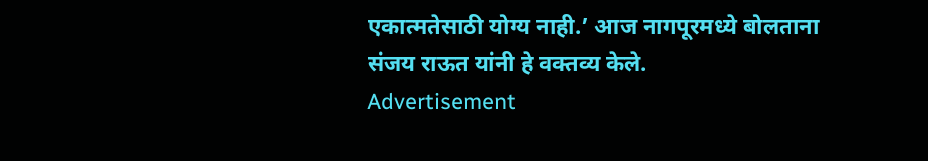एकात्मतेसाठी योग्य नाही.’ आज नागपूरमध्ये बोलताना संजय राऊत यांनी हे वक्तव्य केले.
Advertisement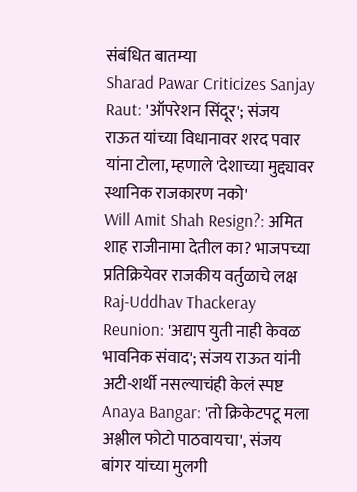संबंधित बातम्या
Sharad Pawar Criticizes Sanjay Raut: 'ऑपरेशन सिंदूर'; संजय राऊत यांच्या विधानावर शरद पवार यांना टोला, म्हणाले 'देशाच्या मुद्द्यावर स्थानिक राजकारण नको'
Will Amit Shah Resign?: अमित शाह राजीनामा देतील का? भाजपच्या प्रतिक्रियेवर राजकीय वर्तुळाचे लक्ष
Raj-Uddhav Thackeray Reunion: 'अद्याप युती नाही केवळ भावनिक संवाद'; संजय राऊत यांनी अटी-शर्थी नसल्याचंही केलं स्पष्ट
Anaya Bangar: 'तो क्रिकेटपटू मला अश्लील फोटो पाठवायचा', संजय बांगर यांच्या मुलगी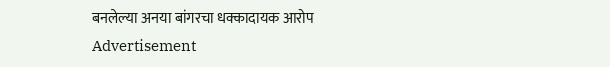बनलेल्या अनया बांगरचा धक्कादायक आरोप
Advertisement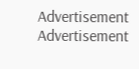Advertisement
Advertisement